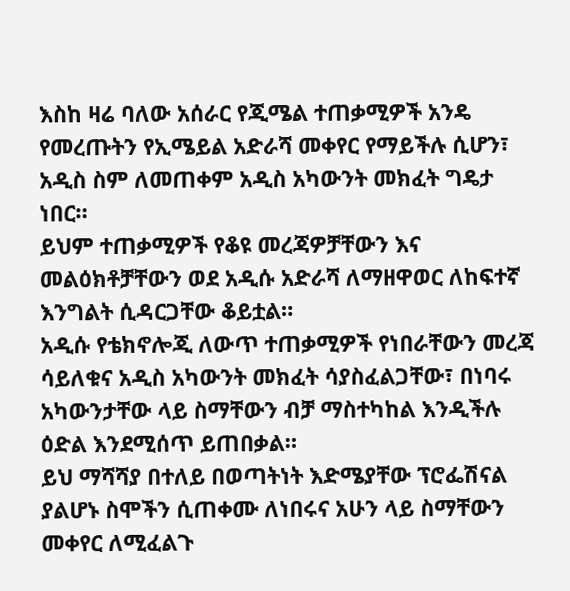እስከ ዛሬ ባለው አሰራር የጂሜል ተጠቃሚዎች አንዴ የመረጡትን የኢሜይል አድራሻ መቀየር የማይችሉ ሲሆን፣ አዲስ ስም ለመጠቀም አዲስ አካውንት መክፈት ግዴታ ነበር።
ይህም ተጠቃሚዎች የቆዩ መረጃዎቻቸውን እና መልዕክቶቻቸውን ወደ አዲሱ አድራሻ ለማዘዋወር ለከፍተኛ እንግልት ሲዳርጋቸው ቆይቷል።
አዲሱ የቴክኖሎጂ ለውጥ ተጠቃሚዎች የነበራቸውን መረጃ ሳይለቁና አዲስ አካውንት መክፈት ሳያስፈልጋቸው፣ በነባሩ አካውንታቸው ላይ ስማቸውን ብቻ ማስተካከል እንዲችሉ ዕድል እንደሚሰጥ ይጠበቃል።
ይህ ማሻሻያ በተለይ በወጣትነት እድሜያቸው ፕሮፌሽናል ያልሆኑ ስሞችን ሲጠቀሙ ለነበሩና አሁን ላይ ስማቸውን መቀየር ለሚፈልጉ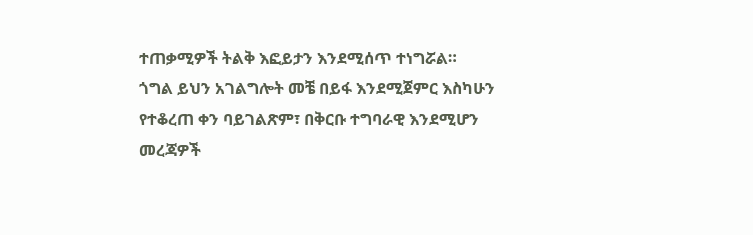ተጠቃሚዎች ትልቅ እፎይታን እንደሚሰጥ ተነግሯል።
ጎግል ይህን አገልግሎት መቼ በይፋ እንደሚጀምር እስካሁን የተቆረጠ ቀን ባይገልጽም፣ በቅርቡ ተግባራዊ እንደሚሆን መረጃዎች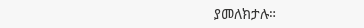ያመለክታሉ።